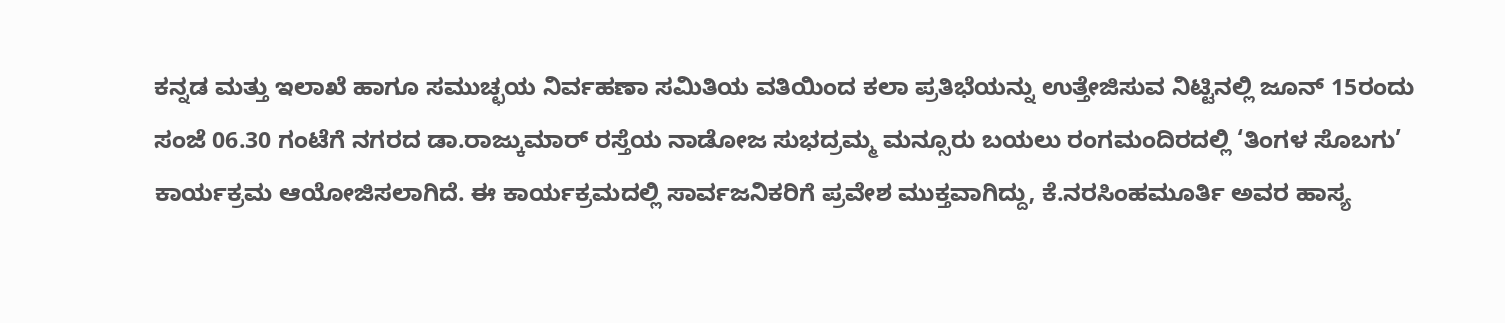ಕನ್ನಡ ಮತ್ತು ಇಲಾಖೆ ಹಾಗೂ ಸಮುಚ್ಛಯ ನಿರ್ವಹಣಾ ಸಮಿತಿಯ ವತಿಯಿಂದ ಕಲಾ ಪ್ರತಿಭೆಯನ್ನು ಉತ್ತೇಜಿಸುವ ನಿಟ್ಟಿನಲ್ಲಿ ಜೂನ್ 15ರಂದು ಸಂಜೆ 06.30 ಗಂಟೆಗೆ ನಗರದ ಡಾ.ರಾಜ್ಕುಮಾರ್ ರಸ್ತೆಯ ನಾಡೋಜ ಸುಭದ್ರಮ್ಮ ಮನ್ಸೂರು ಬಯಲು ರಂಗಮಂದಿರದಲ್ಲಿ ‘ತಿಂಗಳ ಸೊಬಗು’ ಕಾರ್ಯಕ್ರಮ ಆಯೋಜಿಸಲಾಗಿದೆ. ಈ ಕಾರ್ಯಕ್ರಮದಲ್ಲಿ ಸಾರ್ವಜನಿಕರಿಗೆ ಪ್ರವೇಶ ಮುಕ್ತವಾಗಿದ್ದು, ಕೆ.ನರಸಿಂಹಮೂರ್ತಿ ಅವರ ಹಾಸ್ಯ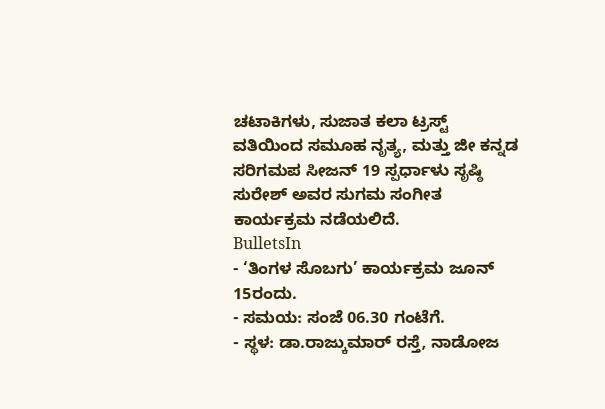ಚಟಾಕಿಗಳು, ಸುಜಾತ ಕಲಾ ಟ್ರಸ್ಟ್ ವತಿಯಿಂದ ಸಮೂಹ ನೃತ್ಯ, ಮತ್ತು ಜೀ ಕನ್ನಡ ಸರಿಗಮಪ ಸೀಜನ್ 19 ಸ್ಪರ್ಧಾಳು ಸೃಷ್ಠಿ ಸುರೇಶ್ ಅವರ ಸುಗಮ ಸಂಗೀತ ಕಾರ್ಯಕ್ರಮ ನಡೆಯಲಿದೆ.
BulletsIn
- ‘ತಿಂಗಳ ಸೊಬಗು’ ಕಾರ್ಯಕ್ರಮ ಜೂನ್ 15ರಂದು.
- ಸಮಯ: ಸಂಜೆ 06.30 ಗಂಟೆಗೆ.
- ಸ್ಥಳ: ಡಾ.ರಾಜ್ಕುಮಾರ್ ರಸ್ತೆ, ನಾಡೋಜ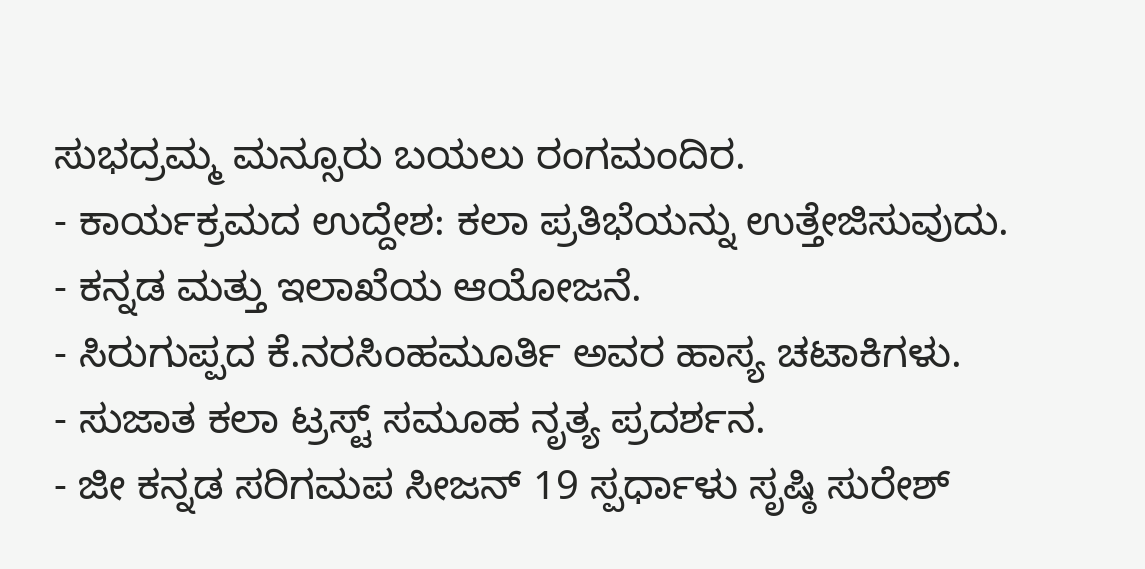ಸುಭದ್ರಮ್ಮ ಮನ್ಸೂರು ಬಯಲು ರಂಗಮಂದಿರ.
- ಕಾರ್ಯಕ್ರಮದ ಉದ್ದೇಶ: ಕಲಾ ಪ್ರತಿಭೆಯನ್ನು ಉತ್ತೇಜಿಸುವುದು.
- ಕನ್ನಡ ಮತ್ತು ಇಲಾಖೆಯ ಆಯೋಜನೆ.
- ಸಿರುಗುಪ್ಪದ ಕೆ.ನರಸಿಂಹಮೂರ್ತಿ ಅವರ ಹಾಸ್ಯ ಚಟಾಕಿಗಳು.
- ಸುಜಾತ ಕಲಾ ಟ್ರಸ್ಟ್ ಸಮೂಹ ನೃತ್ಯ ಪ್ರದರ್ಶನ.
- ಜೀ ಕನ್ನಡ ಸರಿಗಮಪ ಸೀಜನ್ 19 ಸ್ಪರ್ಧಾಳು ಸೃಷ್ಠಿ ಸುರೇಶ್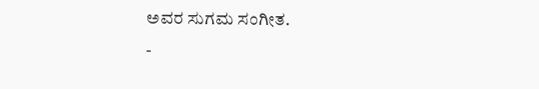ಅವರ ಸುಗಮ ಸಂಗೀತ.
-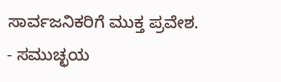ಸಾರ್ವಜನಿಕರಿಗೆ ಮುಕ್ತ ಪ್ರವೇಶ.
- ಸಮುಚ್ಛಯ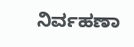ನಿರ್ವಹಣಾ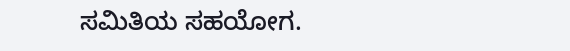ಸಮಿತಿಯ ಸಹಯೋಗ.